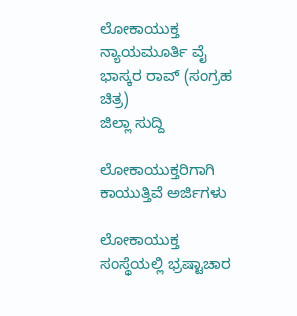ಲೋಕಾಯುಕ್ತ ನ್ಯಾಯಮೂರ್ತಿ ವೈ ಭಾಸ್ಕರ ರಾವ್ (ಸಂಗ್ರಹ ಚಿತ್ರ)
ಜಿಲ್ಲಾ ಸುದ್ದಿ

ಲೋಕಾಯುಕ್ತರಿಗಾಗಿ ಕಾಯುತ್ತಿವೆ ಅರ್ಜಿಗಳು

ಲೋಕಾಯುಕ್ತ ಸಂಸ್ಥೆಯಲ್ಲಿ ಭ್ರಷ್ಟಾಚಾರ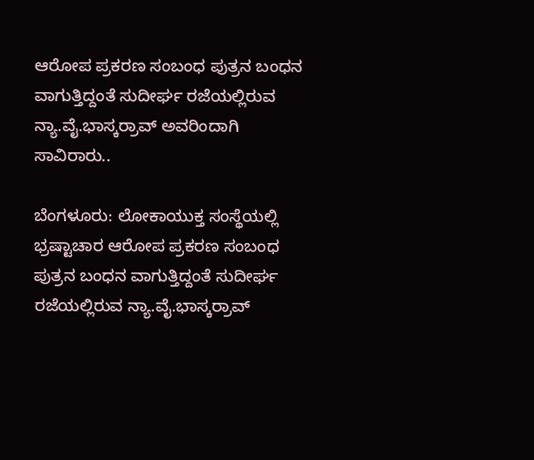ಆರೋಪ ಪ್ರಕರಣ ಸಂಬಂಧ ಪುತ್ರನ ಬಂಧನ ವಾಗುತ್ತಿದ್ದಂತೆ ಸುದೀರ್ಘ ರಜೆಯಲ್ಲಿರುವ ನ್ಯಾ.ವೈ.ಭಾಸ್ಕರ್‍ರಾವ್ ಅವರಿಂದಾಗಿ ಸಾವಿರಾರು..

ಬೆಂಗಳೂರು: ಲೋಕಾಯುಕ್ತ ಸಂಸ್ಥೆಯಲ್ಲಿ ಭ್ರಷ್ಟಾಚಾರ ಆರೋಪ ಪ್ರಕರಣ ಸಂಬಂಧ ಪುತ್ರನ ಬಂಧನ ವಾಗುತ್ತಿದ್ದಂತೆ ಸುದೀರ್ಘ ರಜೆಯಲ್ಲಿರುವ ನ್ಯಾ.ವೈ.ಭಾಸ್ಕರ್‍ರಾವ್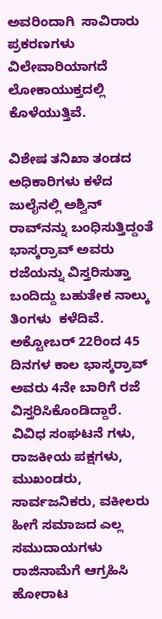ಅವರಿಂದಾಗಿ  ಸಾವಿರಾರು ಪ್ರಕರಣಗಳು ವಿಲೇವಾರಿಯಾಗದೆ ಲೋಕಾಯುಕ್ತದಲ್ಲಿ ಕೊಳೆಯುತ್ತಿವೆ.

ವಿಶೇಷ ತನಿಖಾ ತಂಡದ ಅಧಿಕಾರಿಗಳು ಕಳೆದ ಜುಲೈನಲ್ಲಿ ಅಶ್ವಿನ್ ರಾವ್‍ನನ್ನು ಬಂಧಿಸುತ್ತಿದ್ದಂತೆ ಭಾಸ್ಕರ್‍ರಾವ್ ಅವರು ರಜೆಯನ್ನು ವಿಸ್ತರಿಸುತ್ತಾ ಬಂದಿದ್ದು ಬಹುತೇಕ ನಾಲ್ಕು ತಿಂಗಳು  ಕಳೆದಿವೆ. ಅಕ್ಟೋಬರ್ 22ರಿಂದ 45 ದಿನಗಳ ಕಾಲ ಭಾಸ್ಕರ್‍ರಾವ್ ಅವರು 4ನೇ ಬಾರಿಗೆ ರಜೆ ವಿಸ್ತರಿಸಿಕೊಂಡಿದ್ದಾರೆ. ವಿವಿಧ ಸಂಘಟನೆ ಗಳು, ರಾಜಕೀಯ ಪಕ್ಷಗಳು, ಮುಖಂಡರು,  ಸಾರ್ವಜನಿಕರು, ವಕೀಲರು ಹೀಗೆ ಸಮಾಜದ ಎಲ್ಲ ಸಮುದಾಯಗಳು ರಾಜಿನಾಮೆಗೆ ಆಗ್ರಹಿಸಿ ಹೋರಾಟ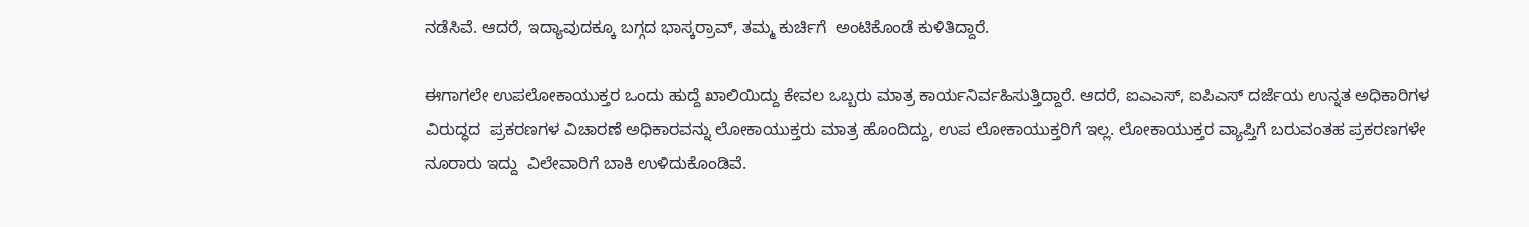ನಡೆಸಿವೆ. ಆದರೆ, ಇದ್ಯಾವುದಕ್ಕೂ ಬಗ್ಗದ ಭಾಸ್ಕರ್‍ರಾವ್, ತಮ್ಮ ಕುರ್ಚಿಗೆ  ಅಂಟಿಕೊಂಡೆ ಕುಳಿತಿದ್ದಾರೆ.

ಈಗಾಗಲೇ ಉಪಲೋಕಾಯುಕ್ತರ ಒಂದು ಹುದ್ದೆ ಖಾಲಿಯಿದ್ದು ಕೇವಲ ಒಬ್ಬರು ಮಾತ್ರ ಕಾರ್ಯನಿರ್ವಹಿಸುತ್ತಿದ್ದಾರೆ. ಆದರೆ, ಐಎಎಸ್, ಐಪಿಎಸ್ ದರ್ಜೆಯ ಉನ್ನತ ಅಧಿಕಾರಿಗಳ ವಿರುದ್ಧದ  ಪ್ರಕರಣಗಳ ವಿಚಾರಣೆ ಅಧಿಕಾರವನ್ನು ಲೋಕಾಯುಕ್ತರು ಮಾತ್ರ ಹೊಂದಿದ್ದು, ಉಪ ಲೋಕಾಯುಕ್ತರಿಗೆ ಇಲ್ಲ. ಲೋಕಾಯುಕ್ತರ ವ್ಯಾಪ್ತಿಗೆ ಬರುವಂತಹ ಪ್ರಕರಣಗಳೇ ನೂರಾರು ಇದ್ದು  ವಿಲೇವಾರಿಗೆ ಬಾಕಿ ಉಳಿದುಕೊಂಡಿವೆ.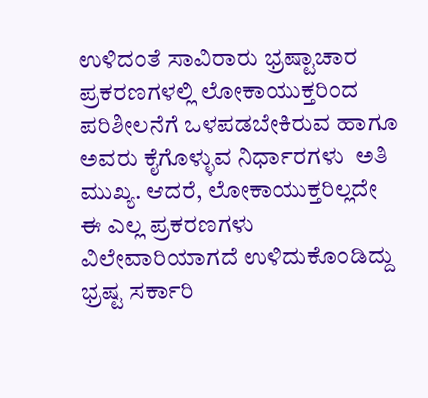ಉಳಿದಂತೆ ಸಾವಿರಾರು ಭ್ರಷ್ಟಾಚಾರ ಪ್ರಕರಣಗಳಲ್ಲಿ ಲೋಕಾಯುಕ್ತರಿಂದ ಪರಿಶೀಲನೆಗೆ ಒಳಪಡಬೇಕಿರುವ ಹಾಗೂ ಅವರು ಕೈಗೊಳ್ಳುವ ನಿರ್ಧಾರಗಳು  ಅತಿ ಮುಖ್ಯ. ಆದರೆ, ಲೋಕಾಯುಕ್ತರಿಲ್ಲದೇ ಈ ಎಲ್ಲ ಪ್ರಕರಣಗಳು ವಿಲೇವಾರಿಯಾಗದೆ ಉಳಿದುಕೊಂಡಿದ್ದು ಭ್ರಷ್ಟ ಸರ್ಕಾರಿ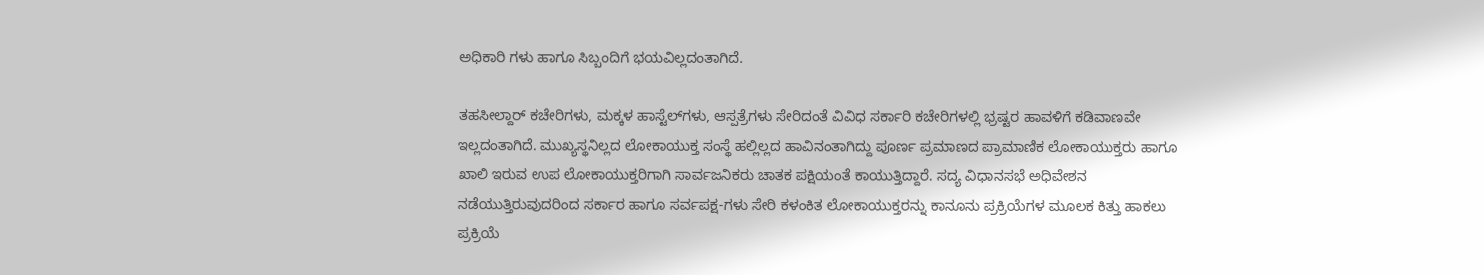ಅಧಿಕಾರಿ ಗಳು ಹಾಗೂ ಸಿಬ್ಬಂದಿಗೆ ಭಯವಿಲ್ಲದಂತಾಗಿದೆ.

ತಹಸೀಲ್ದಾರ್ ಕಚೇರಿಗಳು, ಮಕ್ಕಳ ಹಾಸ್ಟೆಲ್‍ಗಳು, ಆಸ್ಪತ್ರೆಗಳು ಸೇರಿದಂತೆ ವಿವಿಧ ಸರ್ಕಾರಿ ಕಚೇರಿಗಳಲ್ಲಿ ಭ್ರಷ್ಟರ ಹಾವಳಿಗೆ ಕಡಿವಾಣವೇ ಇಲ್ಲದಂತಾಗಿದೆ. ಮುಖ್ಯಸ್ಥನಿಲ್ಲದ ಲೋಕಾಯುಕ್ತ ಸಂಸ್ಥೆ ಹಲ್ಲಿಲ್ಲದ ಹಾವಿನಂತಾಗಿದ್ದು ಪೂರ್ಣ ಪ್ರಮಾಣದ ಪ್ರಾಮಾಣಿಕ ಲೋಕಾಯುಕ್ತರು ಹಾಗೂ ಖಾಲಿ ಇರುವ ಉಪ ಲೋಕಾಯುಕ್ತರಿಗಾಗಿ ಸಾರ್ವಜನಿಕರು ಚಾತಕ ಪಕ್ಷಿಯಂತೆ ಕಾಯುತ್ತಿದ್ದಾರೆ. ಸದ್ಯ ವಿಧಾನಸಭೆ ಅಧಿವೇಶನ ನಡೆಯುತ್ತಿರುವುದರಿಂದ ಸರ್ಕಾರ ಹಾಗೂ ಸರ್ವಪಕ್ಷ-ಗಳು ಸೇರಿ ಕಳಂಕಿತ ಲೋಕಾಯುಕ್ತರನ್ನು ಕಾನೂನು ಪ್ರಕ್ರಿಯೆಗಳ ಮೂಲಕ ಕಿತ್ತು ಹಾಕಲು ಪ್ರಕ್ರಿಯೆ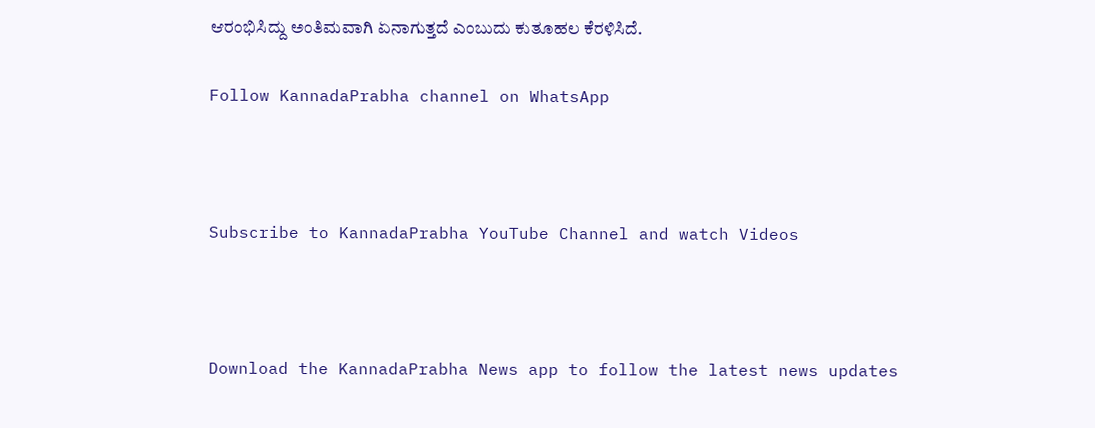ಆರಂಭಿಸಿದ್ದು ಅಂತಿಮವಾಗಿ ಏನಾಗುತ್ತದೆ ಎಂಬುದು ಕುತೂಹಲ ಕೆರಳಿಸಿದೆ.

Follow KannadaPrabha channel on WhatsApp



Subscribe to KannadaPrabha YouTube Channel and watch Videos



Download the KannadaPrabha News app to follow the latest news updates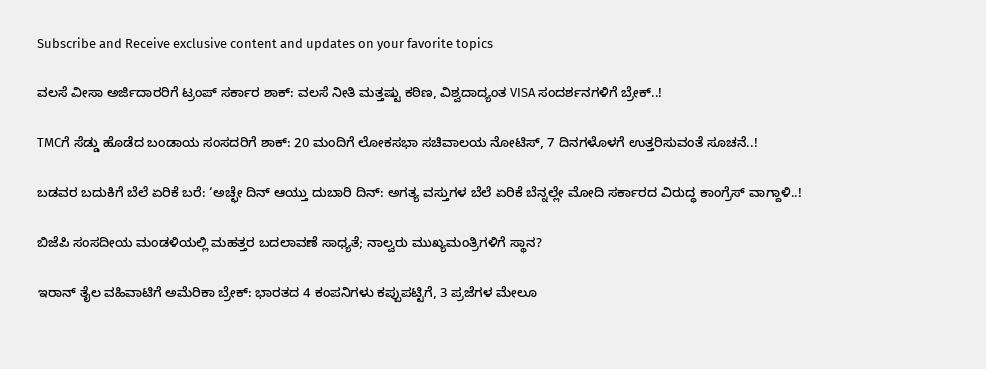Subscribe and Receive exclusive content and updates on your favorite topics

ವಲಸೆ ವೀಸಾ ಅರ್ಜಿದಾರರಿಗೆ ಟ್ರಂಪ್‌ ಸರ್ಕಾರ ಶಾಕ್‌: ವಲಸೆ ನೀತಿ ಮತ್ತಷ್ಟು ಕಠಿಣ, ವಿಶ್ವದಾದ್ಯಂತ VISA ಸಂದರ್ಶನಗಳಿಗೆ ಬ್ರೇಕ್‌..!

TMCಗೆ ಸೆಡ್ಡು ಹೊಡೆದ ಬಂಡಾಯ ಸಂಸದರಿಗೆ ಶಾಕ್‌: 20 ಮಂದಿಗೆ ಲೋಕಸಭಾ ಸಚಿವಾಲಯ ನೋಟಿಸ್‌, 7 ದಿನಗಳೊಳಗೆ ಉತ್ತರಿಸುವಂತೆ ಸೂಚನೆ..!

ಬಡವರ ಬದುಕಿಗೆ ಬೆಲೆ ಏರಿಕೆ ಬರೆ: ‘ಅಚ್ಛೇ ದಿನ್ ಆಯ್ತು ದುಬಾರಿ ದಿನ್: ಅಗತ್ಯ ವಸ್ತುಗಳ ಬೆಲೆ ಏರಿಕೆ ಬೆನ್ನಲ್ಲೇ ಮೋದಿ ಸರ್ಕಾರದ ವಿರುದ್ಧ ಕಾಂಗ್ರೆಸ್ ವಾಗ್ದಾಳಿ..!

ಬಿಜೆಪಿ ಸಂಸದೀಯ ಮಂಡಳಿಯಲ್ಲಿ ಮಹತ್ತರ ಬದಲಾವಣೆ ಸಾಧ್ಯತೆ; ನಾಲ್ವರು ಮುಖ್ಯಮಂತ್ರಿಗಳಿಗೆ ಸ್ಥಾನ?

ಇರಾನ್‌ ತೈಲ ವಹಿವಾಟಿಗೆ ಅಮೆರಿಕಾ ಬ್ರೇಕ್: ಭಾರತದ 4 ಕಂಪನಿಗಳು ಕಪ್ಪುಪಟ್ಟಿಗೆ, 3 ಪ್ರಜೆಗಳ ಮೇಲೂ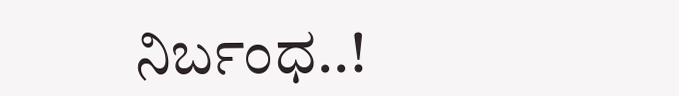ನಿರ್ಬಂಧ..!